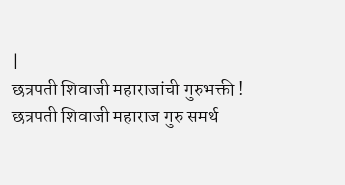|
छत्रपती शिवाजी महाराजांची गुरुभक्ती !
छत्रपती शिवाजी महाराज गुरु समर्थ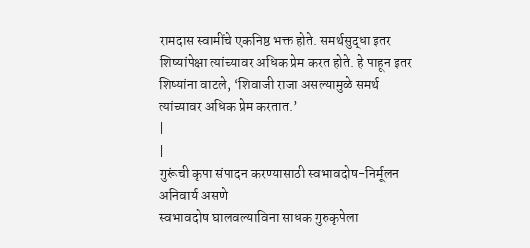रामदास स्वामींचे एकनिष्ठ भक्त होते. समर्थसुद्धा इतर शिष्यांपेक्षा त्यांच्यावर अधिक प्रेम करत होते. हे पाहून इतर शिष्यांना वाटले, ‘शिवाजी राजा असल्यामुळे समर्थ त्यांच्यावर अधिक प्रेम करतात.’
|
|
गुरूंची कृपा संपादन करण्यासाठी स्वभावदोष-निर्मूलन अनिवार्य असणे
स्वभावदोष घालवल्याविना साधक गुरुकृपेला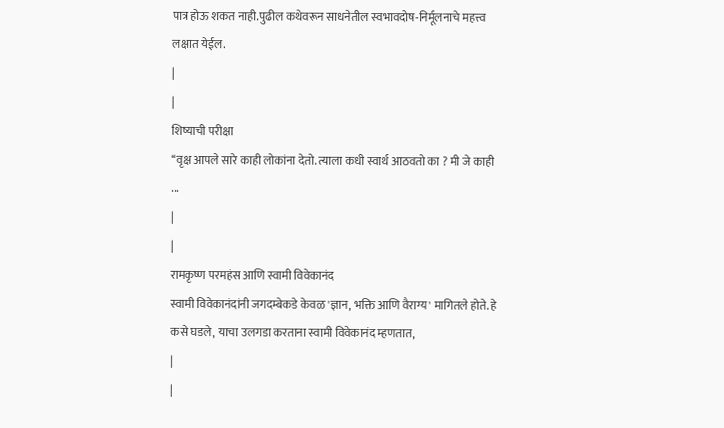पात्र होऊ शकत नाही.पुढील कथेवरून साधनेतील स्वभावदोष-निर्मूलनाचे महत्त्व लक्षात येईल.
|
|
शिष्याची परीक्षा
‘‘वृक्ष आपले सारे काही लोकांना देतो. त्याला कधी स्वार्थ आठवतो का ? मी जे काही ...
|
|
रामकृष्ण परमहंस आणि स्वामी विवेकानंद
स्वामी विवेकानंदांनी जगदम्बेकडे केवळ 'ज्ञान, भक्ति आणि वैराग्य' मागितले होते. हे कसे घडले, याचा उलगडा करताना स्वामी विवेकानंद म्हणतात,
|
|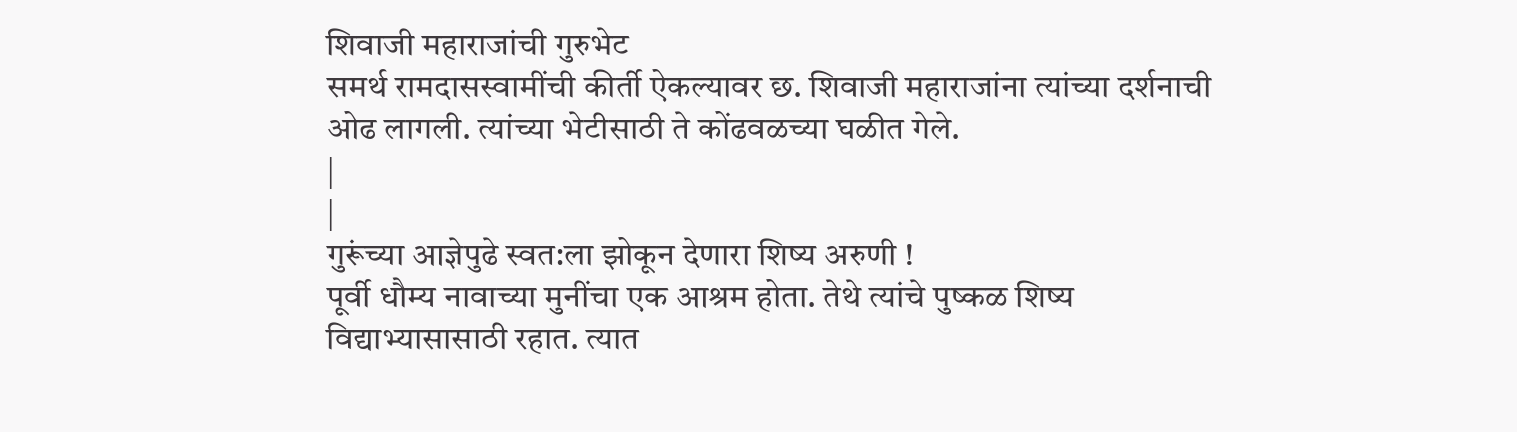शिवाजी महाराजांची गुरुभेट
समर्थ रामदासस्वामींची कीर्ती ऐकल्यावर छ. शिवाजी महाराजांना त्यांच्या दर्शनाची ओढ लागली. त्यांच्या भेटीसाठी ते कोंढवळच्या घळीत गेले.
|
|
गुरूंच्या आज्ञेपुढे स्वत:ला झोकून देणारा शिष्य अरुणी !
पूर्वी धौम्य नावाच्या मुनींचा एक आश्रम होता. तेथे त्यांचे पुष्कळ शिष्य विद्याभ्यासासाठी रहात. त्यात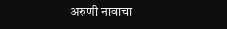अरुणी नावाचा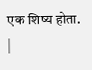एक शिष्य होता.
|